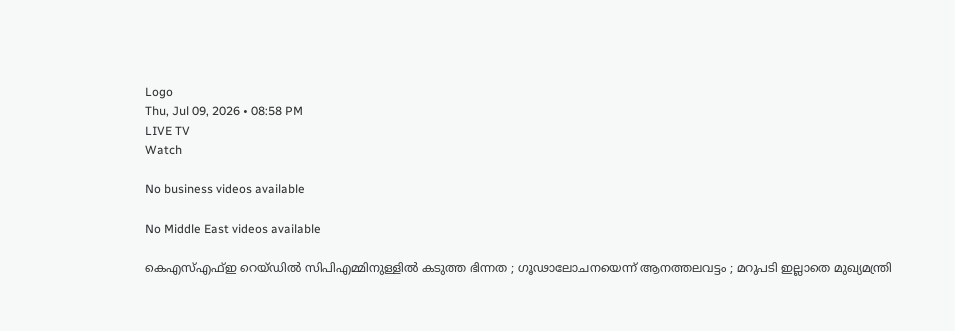Logo
Thu, Jul 09, 2026 • 08:58 PM
LIVE TV
Watch

No business videos available

No Middle East videos available

കെഎസ്എഫ്ഇ റെയ്ഡില്‍ സിപിഎമ്മിനുള്ളില്‍ കടുത്ത ഭിന്നത ; ഗൂഢാലോചനയെന്ന് ആനത്തലവട്ടം ; മറുപടി ഇല്ലാതെ മുഖ്യമന്ത്രി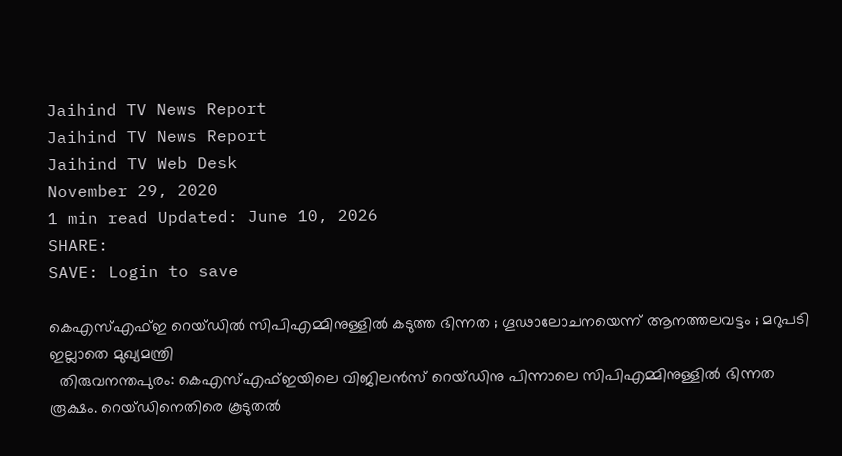Jaihind TV News Report
Jaihind TV News Report
Jaihind TV Web Desk
November 29, 2020
1 min read Updated: June 10, 2026
SHARE:
SAVE: Login to save

കെഎസ്എഫ്ഇ റെയ്ഡില്‍ സിപിഎമ്മിനുള്ളില്‍ കടുത്ത ഭിന്നത ; ഗൂഢാലോചനയെന്ന് ആനത്തലവട്ടം ; മറുപടി ഇല്ലാതെ മുഖ്യമന്ത്രി
  തിരുവനന്തപുരം: കെഎസ്എഫ്ഇയിലെ വിജിലന്‍സ് റെയ്ഡിനു പിന്നാലെ സിപിഎമ്മിനുള്ളില്‍ ഭിന്നത രൂക്ഷം. റെയ്ഡിനെതിരെ കൂടുതല്‍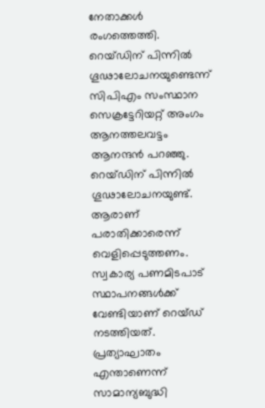നേതാക്കള്‍ രംഗത്തെത്തി. റെയ്ഡിന് പിന്നിൽ ഗൂഢാലോചനയുണ്ടെന്ന് സിപിഎം സംസ്ഥാന സെക്രട്ടേറിയറ്റ് അംഗം ആനത്തലവട്ടം ആനന്ദൻ പറഞ്ഞു. റെയ്ഡിന് പിന്നില്‍ ഗൂഢാലോചനയുണ്ട്. ആരാണ് പരാതിക്കാരെന്ന് വെളിപ്പെടുത്തണം. സ്വകാര്യ പണമിടപാട് സ്ഥാപനങ്ങൾക്ക് വേണ്ടിയാണ് റെയ്ഡ് നടത്തിയത്. പ്രത്യാഘാതം എന്താണെന്ന് സാമാന്യബുദ്ധി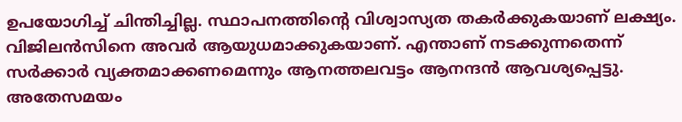ഉപയോഗിച്ച് ചിന്തിച്ചില്ല. സ്ഥാപനത്തിന്റെ വിശ്വാസ്യത തകർക്കുകയാണ് ലക്ഷ്യം. വിജിലൻസിനെ അവർ ആയുധമാക്കുകയാണ്. എന്താണ് നടക്കുന്നതെന്ന് സർക്കാർ വ്യക്തമാക്കണമെന്നും ആനത്തലവട്ടം ആനന്ദൻ ആവശ്യപ്പെട്ടു. അതേസമയം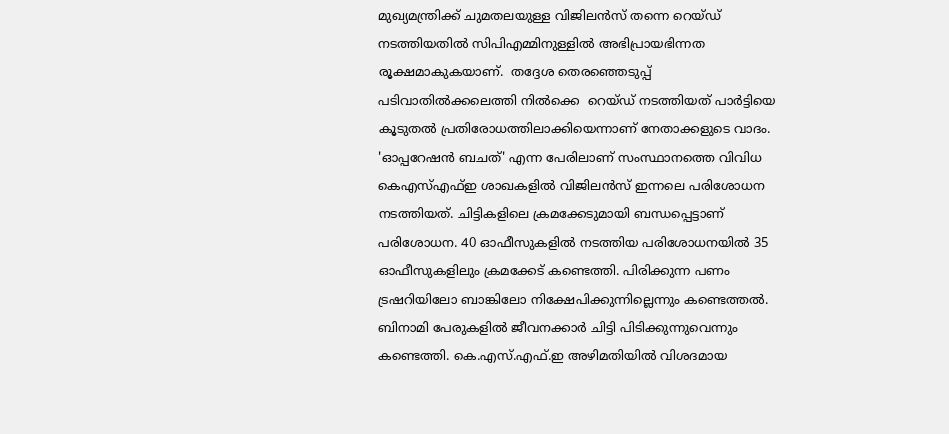മുഖ്യമന്ത്രിക്ക് ചുമതലയുള്ള വിജിലൻസ് തന്നെ റെയ്ഡ് നടത്തിയതിൽ സിപിഎമ്മിനുള്ളില്‍ അഭിപ്രായഭിന്നത രൂക്ഷമാകുകയാണ്.  തദ്ദേശ തെരഞ്ഞെടുപ്പ് പടിവാതില്‍ക്കലെത്തി നില്‍ക്കെ  റെയ്ഡ് നടത്തിയത് പാർട്ടിയെ കൂടുതൽ പ്രതിരോധത്തിലാക്കിയെന്നാണ് നേതാക്കളുടെ വാദം. 'ഓപ്പറേഷൻ ബചത്' എന്ന പേരിലാണ് സംസ്ഥാനത്തെ വിവിധ കെഎസ്എഫ്ഇ ശാഖകളിൽ വിജിലന്‍സ് ഇന്നലെ പരിശോധന നടത്തിയത്. ചിട്ടികളിലെ ക്രമക്കേടുമായി ബന്ധപ്പെട്ടാണ് പരിശോധന. 40 ഓഫീസുകളിൽ നടത്തിയ പരിശോധനയില്‍ 35 ഓഫീസുകളിലും ക്രമക്കേട് കണ്ടെത്തി. പിരിക്കുന്ന പണം ട്രഷറിയിലോ ബാങ്കിലോ നിക്ഷേപിക്കുന്നില്ലെന്നും കണ്ടെത്തല്‍. ബിനാമി പേരുകളിൽ ജീവനക്കാർ ചിട്ടി പിടിക്കുന്നുവെന്നും കണ്ടെത്തി. കെ.എസ്.എഫ്.ഇ അഴിമതിയില്‍ വിശദമായ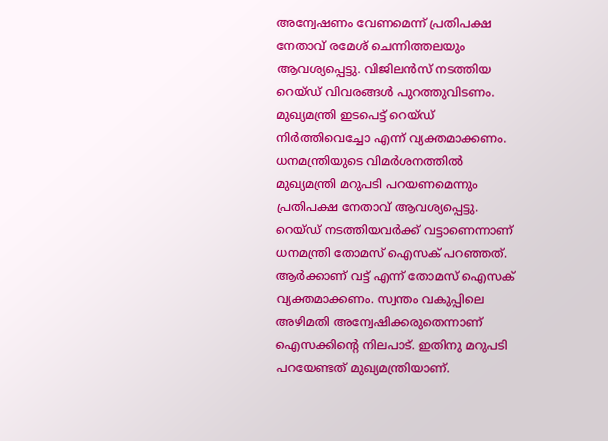അന്വേഷണം വേണമെന്ന് പ്രതിപക്ഷ നേതാവ് രമേശ് ചെന്നിത്തലയും ആവശ്യപ്പെട്ടു. വിജിലന്‍സ് നടത്തിയ റെയ്ഡ് വിവരങ്ങള്‍ പുറത്തുവിടണം. മുഖ്യമന്ത്രി ഇടപെട്ട് റെയ്ഡ് നിര്‍ത്തിവെച്ചോ എന്ന് വ്യക്തമാക്കണം. ധനമന്ത്രിയുടെ വിമര്‍ശനത്തില്‍ മുഖ്യമന്ത്രി മറുപടി പറയണമെന്നും പ്രതിപക്ഷ നേതാവ് ആവശ്യപ്പെട്ടു. റെയ്ഡ് നടത്തിയവർക്ക് വട്ടാണെന്നാണ് ധനമന്ത്രി തോമസ് ഐസക് പറഞ്ഞത്. ആർക്കാണ് വട്ട് എന്ന് തോമസ് ഐസക് വ്യക്തമാക്കണം. സ്വന്തം വകുപ്പിലെ അഴിമതി അന്വേഷിക്കരുതെന്നാണ് ഐസക്കിന്‍റെ നിലപാട്. ഇതിനു മറുപടി പറയേണ്ടത് മുഖ്യമന്ത്രിയാണ്.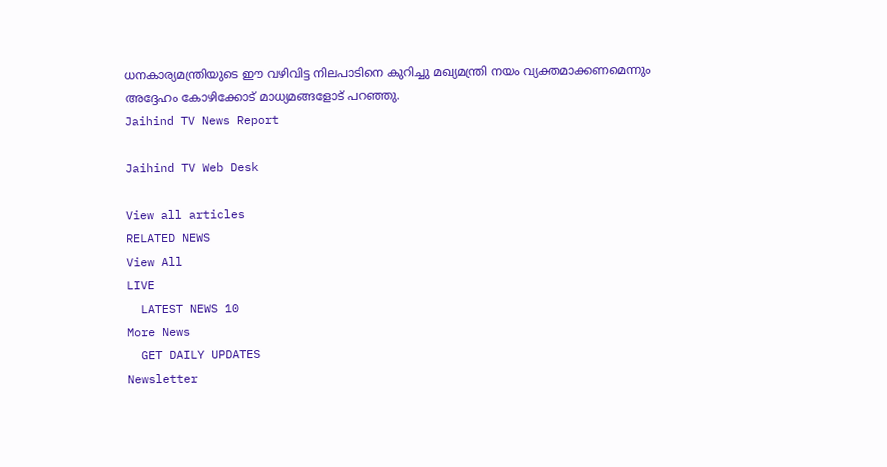ധനകാര്യമന്ത്രിയുടെ ഈ വഴിവിട്ട നിലപാടിനെ കുറിച്ചു മഖ്യമന്ത്രി നയം വ്യക്തമാക്കണമെന്നും അദ്ദേഹം കോഴിക്കോട് മാധ്യമങ്ങളോട് പറഞ്ഞു.
Jaihind TV News Report

Jaihind TV Web Desk

View all articles
RELATED NEWS
View All
LIVE
  LATEST NEWS 10
More News
  GET DAILY UPDATES
Newsletter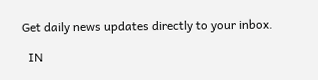Get daily news updates directly to your inbox.

  IN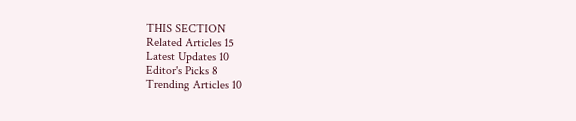THIS SECTION
Related Articles 15
Latest Updates 10
Editor's Picks 8
Trending Articles 10